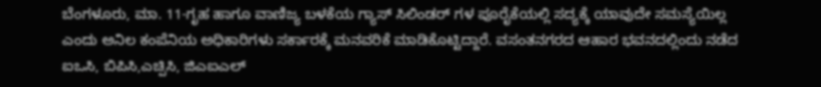ಬೆಂಗಳೂರು, ಮಾ. 11-ಗೃಹ ಹಾಗೂ ವಾಣಿಜ್ಯ ಬಳಕೆಯ ಗ್ಯಾಸ್ ಸಿಲಿಂಡರ್ ಗಳ ಪೂರೈಕೆಯಲ್ಲಿ ಸದ್ಯಕ್ಕೆ ಯಾವುದೇ ಸಮಸ್ಯೆಯಿಲ್ಲ ಎಂದು ಅನಿಲ ಕಂಪೆನಿಯ ಅಧಿಕಾರಿಗಳು ಸರ್ಕಾರಕ್ಕೆ ಮನವರಿಕೆ ಮಾಡಿಕೊಟ್ಟಿದ್ದಾರೆ. ವಸಂತನಗರದ ಆಹಾರ ಭವನದಲ್ಲಿಂದು ನಡೆದ ಐಒಸಿ, ಬಿಪಿಸಿ,ಎಚ್ಪಿಸಿ, ಜಿಎಐಎಲ್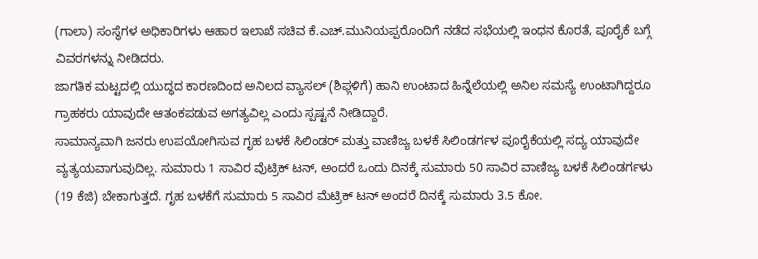(ಗಾಲಾ) ಸಂಸ್ಥೆಗಳ ಅಧಿಕಾರಿಗಳು ಆಹಾರ ಇಲಾಖೆ ಸಚಿವ ಕೆ.ಎಚ್.ಮುನಿಯಪ್ಪರೊಂದಿಗೆ ನಡೆದ ಸಭೆಯಲ್ಲಿ ಇಂಧನ ಕೊರತೆ, ಪೂರೈಕೆ ಬಗ್ಗೆ ವಿವರಗಳನ್ನು ನೀಡಿದರು.
ಜಾಗತಿಕ ಮಟ್ಟದಲ್ಲಿ ಯುದ್ಧದ ಕಾರಣದಿಂದ ಅನಿಲದ ವ್ಯಾಸಲ್ (ಶಿಫ್ಗಳಿಗೆ) ಹಾನಿ ಉಂಟಾದ ಹಿನ್ನೆಲೆಯಲ್ಲಿ ಅನಿಲ ಸಮಸ್ಯೆ ಉಂಟಾಗಿದ್ದರೂ ಗ್ರಾಹಕರು ಯಾವುದೇ ಆತಂಕಪಡುವ ಅಗತ್ಯವಿಲ್ಲ ಎಂದು ಸ್ಪಷ್ಟನೆ ನೀಡಿದ್ದಾರೆ.
ಸಾಮಾನ್ಯವಾಗಿ ಜನರು ಉಪಯೋಗಿಸುವ ಗೃಹ ಬಳಕೆ ಸಿಲಿಂಡರ್ ಮತ್ತು ವಾಣಿಜ್ಯ ಬಳಕೆ ಸಿಲಿಂಡರ್ಗಳ ಪೂರೈಕೆಯಲ್ಲಿ ಸದ್ಯ ಯಾವುದೇ ವ್ಯತ್ಯಯವಾಗುವುದಿಲ್ಲ. ಸುಮಾರು 1 ಸಾವಿರ ವೆುಟ್ರಿಕ್ ಟನ್, ಅಂದರೆ ಒಂದು ದಿನಕ್ಕೆ ಸುಮಾರು 50 ಸಾವಿರ ವಾಣಿಜ್ಯ ಬಳಕೆ ಸಿಲಿಂಡರ್ಗಳು (19 ಕೆಜಿ) ಬೇಕಾಗುತ್ತದೆ. ಗೃಹ ಬಳಕೆಗೆ ಸುಮಾರು 5 ಸಾವಿರ ಮೆಟ್ರಿಕ್ ಟನ್ ಅಂದರೆ ದಿನಕ್ಕೆ ಸುಮಾರು 3.5 ಕೋ.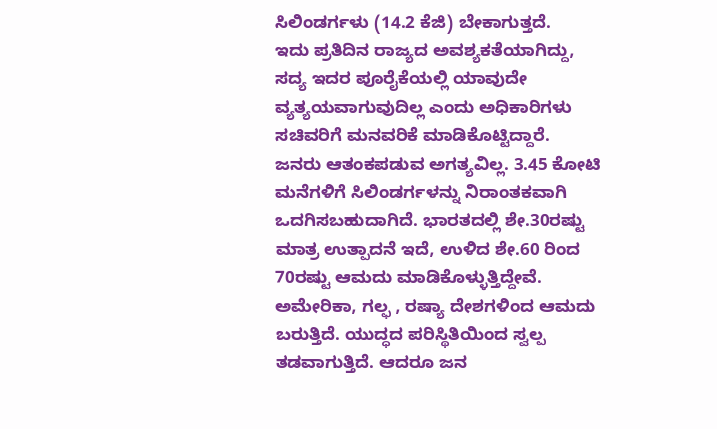ಸಿಲಿಂಡರ್ಗಳು (14.2 ಕೆಜಿ) ಬೇಕಾಗುತ್ತದೆ.
ಇದು ಪ್ರತಿದಿನ ರಾಜ್ಯದ ಅವಶ್ಯಕತೆಯಾಗಿದ್ದು, ಸದ್ಯ ಇದರ ಪೂರೈಕೆಯಲ್ಲಿ ಯಾವುದೇ ವ್ಯತ್ಯಯವಾಗುವುದಿಲ್ಲ ಎಂದು ಅಧಿಕಾರಿಗಳು ಸಚಿವರಿಗೆ ಮನವರಿಕೆ ಮಾಡಿಕೊಟ್ಟಿದ್ದಾರೆ.
ಜನರು ಆತಂಕಪಡುವ ಅಗತ್ಯವಿಲ್ಲ. 3.45 ಕೋಟಿ ಮನೆಗಳಿಗೆ ಸಿಲಿಂಡರ್ಗಳನ್ನು ನಿರಾಂತಕವಾಗಿ ಒದಗಿಸಬಹುದಾಗಿದೆ. ಭಾರತದಲ್ಲಿ ಶೇ.30ರಷ್ಟು ಮಾತ್ರ ಉತ್ಪಾದನೆ ಇದೆ, ಉಳಿದ ಶೇ.60 ರಿಂದ 70ರಷ್ಟು ಆಮದು ಮಾಡಿಕೊಳ್ಳುತ್ತಿದ್ದೇವೆ.
ಅಮೇರಿಕಾ, ಗಲ್ಫ , ರಷ್ಯಾ ದೇಶಗಳಿಂದ ಆಮದು ಬರುತ್ತಿದೆ. ಯುದ್ಧದ ಪರಿಸ್ಥಿತಿಯಿಂದ ಸ್ವಲ್ಪ ತಡವಾಗುತ್ತಿದೆ. ಆದರೂ ಜನ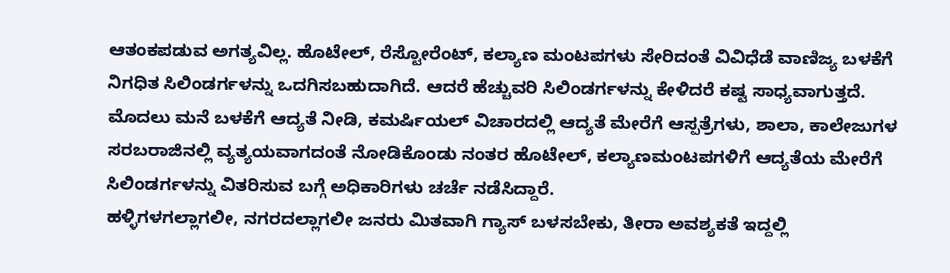ಆತಂಕಪಡುವ ಅಗತ್ಯವಿಲ್ಲ. ಹೊಟೇಲ್, ರೆಸ್ಟೋರೆಂಟ್, ಕಲ್ಯಾಣ ಮಂಟಪಗಳು ಸೇರಿದಂತೆ ವಿವಿಧೆಡೆ ವಾಣಿಜ್ಯ ಬಳಕೆಗೆ ನಿಗಧಿತ ಸಿಲಿಂಡರ್ಗಳನ್ನು ಒದಗಿಸಬಹುದಾಗಿದೆ. ಆದರೆ ಹೆಚ್ಚುವರಿ ಸಿಲಿಂಡರ್ಗಳನ್ನು ಕೇಳಿದರೆ ಕಷ್ಟ ಸಾಧ್ಯವಾಗುತ್ತದೆ.
ಮೊದಲು ಮನೆ ಬಳಕೆಗೆ ಆದ್ಯತೆ ನೀಡಿ, ಕಮರ್ಷಿಯಲ್ ವಿಚಾರದಲ್ಲಿ ಆದ್ಯತೆ ಮೇರೆಗೆ ಆಸ್ಪತ್ರೆಗಳು, ಶಾಲಾ, ಕಾಲೇಜುಗಳ ಸರಬರಾಜಿನಲ್ಲಿ ವ್ಯತ್ಯಯವಾಗದಂತೆ ನೋಡಿಕೊಂಡು ನಂತರ ಹೊಟೇಲ್, ಕಲ್ಯಾಣಮಂಟಪಗಳಿಗೆ ಆದ್ಯತೆಯ ಮೇರೆಗೆ ಸಿಲಿಂಡರ್ಗಳನ್ನು ವಿತರಿಸುವ ಬಗ್ಗೆ ಅಧಿಕಾರಿಗಳು ಚರ್ಚೆ ನಡೆಸಿದ್ದಾರೆ.
ಹಳ್ಳಿಗಳಗಲ್ಲಾಗಲೀ, ನಗರದಲ್ಲಾಗಲೀ ಜನರು ಮಿತವಾಗಿ ಗ್ಯಾಸ್ ಬಳಸಬೇಕು, ತೀರಾ ಅವಶ್ಯಕತೆ ಇದ್ದಲ್ಲಿ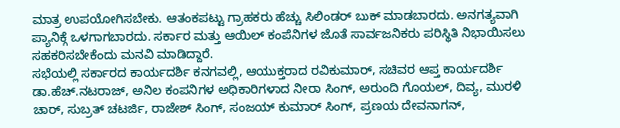ಮಾತ್ರ ಉಪಯೋಗಿಸಬೇಕು. ಆತಂಕಪಟ್ಟು ಗ್ರಾಹಕರು ಹೆಚ್ಚು ಸಿಲಿಂಡರ್ ಬುಕ್ ಮಾಡಬಾರದು. ಅನಗತ್ಯವಾಗಿ ಪ್ಯಾನಿಕ್ಗೆ ಒಳಗಾಗಬಾರದು. ಸರ್ಕಾರ ಮತ್ತು ಆಯಿಲ್ ಕಂಪೆನಿಗಳ ಜೊತೆ ಸಾರ್ವಜನಿಕರು ಪರಿಸ್ಥಿತಿ ನಿಭಾಯಿಸಲು ಸಹಕರಿಸಬೇಕೆಂದು ಮನವಿ ಮಾಡಿದ್ದಾರೆ.
ಸಭೆಯಲ್ಲಿ ಸರ್ಕಾರದ ಕಾರ್ಯದರ್ಶಿ ಕನಗವಲ್ಲಿ, ಆಯುಕ್ತರಾದ ರವಿಕುಮಾರ್, ಸಚಿವರ ಆಪ್ತ ಕಾರ್ಯದರ್ಶಿ ಡಾ.ಹೆಚ್.ನಟರಾಜ್, ಅನಿಲ ಕಂಪನಿಗಳ ಅಧಿಕಾರಿಗಳಾದ ನೀರಾ ಸಿಂಗ್, ಅರುಂದಿ ಗೊಯಲ್, ದಿವ್ಯ, ಮುರಳಿ ಚಾರ್, ಸುಬ್ರತ್ ಚಟರ್ಜಿ, ರಾಜೇಶ್ ಸಿಂಗ್, ಸಂಜಯ್ ಕುಮಾರ್ ಸಿಂಗ್, ಪ್ರಣಯ ದೇವನಾಗನ್,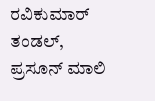ರವಿಕುಮಾರ್ ತಂಡಲ್, ಪ್ರಸೂನ್ ಮಾಲಿ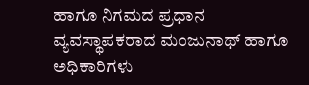ಹಾಗೂ ನಿಗಮದ ಪ್ರಧಾನ ವ್ಯವಸ್ಥಾಪಕರಾದ ಮಂಜುನಾಥ್ ಹಾಗೂ ಅಧಿಕಾರಿಗಳು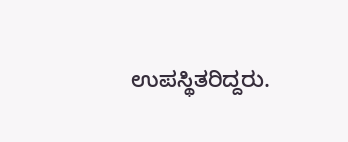ಉಪಸ್ಥಿತರಿದ್ದರು.